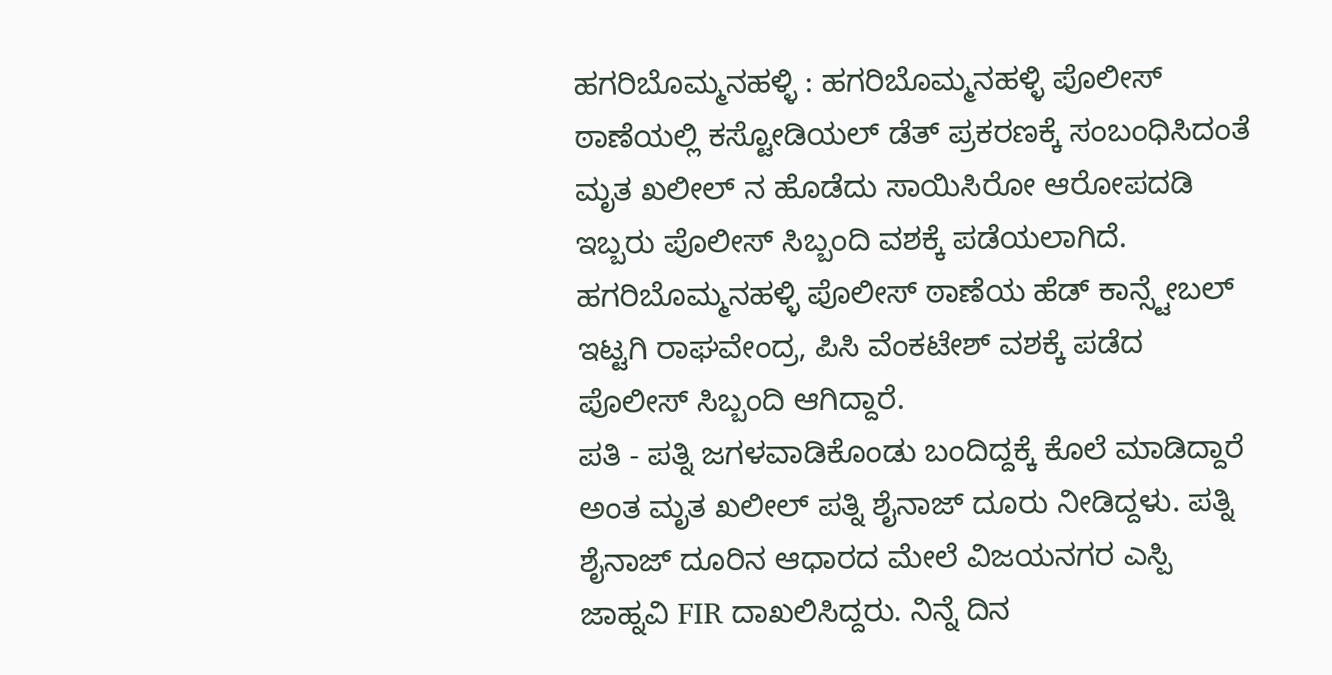ಹಗರಿಬೊಮ್ಮನಹಳ್ಳಿ : ಹಗರಿಬೊಮ್ಮನಹಳ್ಳಿ ಪೊಲೀಸ್ ಠಾಣೆಯಲ್ಲಿ ಕಸ್ಟೋಡಿಯಲ್ ಡೆತ್ ಪ್ರಕರಣಕ್ಕೆ ಸಂಬಂಧಿಸಿದಂತೆ ಮೃತ ಖಲೀಲ್ ನ ಹೊಡೆದು ಸಾಯಿಸಿರೋ ಆರೋಪದಡಿ ಇಬ್ಬರು ಪೊಲೀಸ್ ಸಿಬ್ಬಂದಿ ವಶಕ್ಕೆ ಪಡೆಯಲಾಗಿದೆ. ಹಗರಿಬೊಮ್ಮನಹಳ್ಳಿ ಪೊಲೀಸ್ ಠಾಣೆಯ ಹೆಡ್ ಕಾನ್ಸ್ಟೇಬಲ್ ಇಟ್ಟಗಿ ರಾಘವೇಂದ್ರ, ಪಿಸಿ ವೆಂಕಟೇಶ್ ವಶಕ್ಕೆ ಪಡೆದ ಪೊಲೀಸ್ ಸಿಬ್ಬಂದಿ ಆಗಿದ್ದಾರೆ.
ಪತಿ - ಪತ್ನಿ ಜಗಳವಾಡಿಕೊಂಡು ಬಂದಿದ್ದಕ್ಕೆ ಕೊಲೆ ಮಾಡಿದ್ದಾರೆ ಅಂತ ಮೃತ ಖಲೀಲ್ ಪತ್ನಿ ಶೈನಾಜ್ ದೂರು ನೀಡಿದ್ದಳು. ಪತ್ನಿ ಶೈನಾಜ್ ದೂರಿನ ಆಧಾರದ ಮೇಲೆ ವಿಜಯನಗರ ಎಸ್ಪಿ ಜಾಹ್ನವಿ FIR ದಾಖಲಿಸಿದ್ದರು. ನಿನ್ನೆ ದಿನ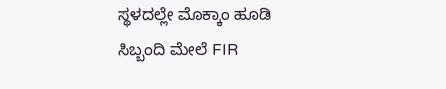ಸ್ಥಳದಲ್ಲೇ ಮೊಕ್ಕಾಂ ಹೂಡಿ ಸಿಬ್ಬಂದಿ ಮೇಲೆ FIR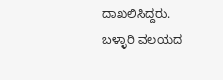ದಾಖಲಿಸಿದ್ದರು.
ಬಳ್ಳಾರಿ ವಲಯದ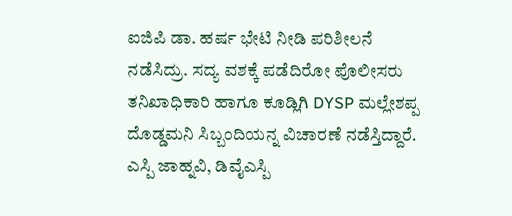ಐಜಿಪಿ ಡಾ. ಹರ್ಷ ಭೇಟಿ ನೀಡಿ ಪರಿಶೀಲನೆ ನಡೆಸಿದ್ರು. ಸದ್ಯ ವಶಕ್ಕೆ ಪಡೆದಿರೋ ಪೊಲೀಸರು ತನಿಖಾಧಿಕಾರಿ ಹಾಗೂ ಕೂಡ್ಲಿಗಿ DYSP ಮಲ್ಲೇಶಪ್ಪ ದೊಡ್ಡಮನಿ ಸಿಬ್ಬಂದಿಯನ್ನ ವಿಚಾರಣೆ ನಡೆಸ್ತಿದ್ದಾರೆ. ಎಸ್ಪಿ ಜಾಹ್ನವಿ, ಡಿವೈಎಸ್ಪಿ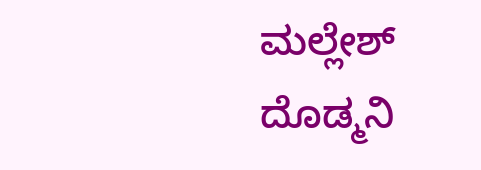ಮಲ್ಲೇಶ್ ದೊಡ್ಮನಿ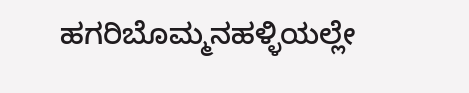ಹಗರಿಬೊಮ್ಮನಹಳ್ಳಿಯಲ್ಲೇ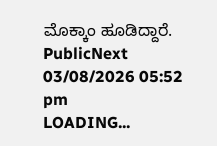ಮೊಕ್ಕಾಂ ಹೂಡಿದ್ದಾರೆ.
PublicNext
03/08/2026 05:52 pm
LOADING...